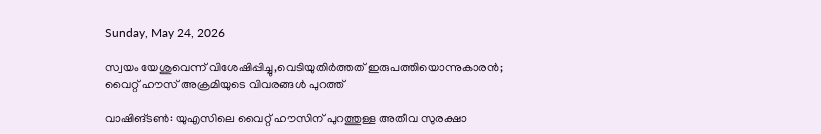Sunday, May 24, 2026

സ്വയം യേശുവെന്ന് വിശേഷിപ്പിച്ചു,വെടിയുതിര്‍ത്തത് ഇരുപത്തിയൊന്നുകാരന്‍; വൈറ്റ് ഹൗസ് അക്രമിയുടെ വിവരങ്ങള്‍ പുറത്ത്

വാഷിങ്ടണ്‍: യുഎസിലെ വൈറ്റ് ഹൗസിന് പുറത്തുള്ള അതീവ സുരക്ഷാ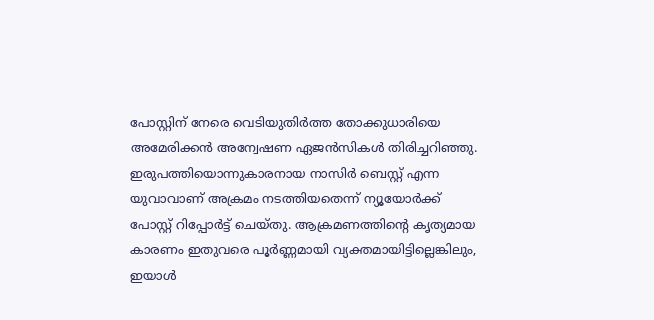പോസ്റ്റിന് നേരെ വെടിയുതിര്‍ത്ത തോക്കുധാരിയെ അമേരിക്കന്‍ അന്വേഷണ ഏജന്‍സികള്‍ തിരിച്ചറിഞ്ഞു. ഇരുപത്തിയൊന്നുകാരനായ നാസിര്‍ ബെസ്റ്റ് എന്ന യുവാവാണ് അക്രമം നടത്തിയതെന്ന് ന്യൂയോര്‍ക്ക് പോസ്റ്റ് റിപ്പോര്‍ട്ട് ചെയ്തു. ആക്രമണത്തിന്റെ കൃത്യമായ കാരണം ഇതുവരെ പൂര്‍ണ്ണമായി വ്യക്തമായിട്ടില്ലെങ്കിലും, ഇയാള്‍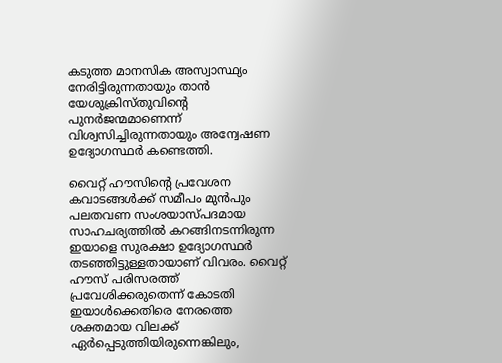കടുത്ത മാനസിക അസ്വാസ്ഥ്യം നേരിട്ടിരുന്നതായും താന്‍ യേശുക്രിസ്തുവിന്റെ പുനര്‍ജന്മമാണെന്ന് വിശ്വസിച്ചിരുന്നതായും അന്വേഷണ ഉദ്യോഗസ്ഥര്‍ കണ്ടെത്തി.

വൈറ്റ് ഹൗസിന്റെ പ്രവേശന കവാടങ്ങള്‍ക്ക് സമീപം മുന്‍പും പലതവണ സംശയാസ്പദമായ സാഹചര്യത്തില്‍ കറങ്ങിനടന്നിരുന്ന ഇയാളെ സുരക്ഷാ ഉദ്യോഗസ്ഥര്‍ തടഞ്ഞിട്ടുള്ളതായാണ് വിവരം. വൈറ്റ് ഹൗസ് പരിസരത്ത് പ്രവേശിക്കരുതെന്ന് കോടതി ഇയാള്‍ക്കെതിരെ നേരത്തെ ശക്തമായ വിലക്ക് ഏര്‍പ്പെടുത്തിയിരുന്നെങ്കിലും,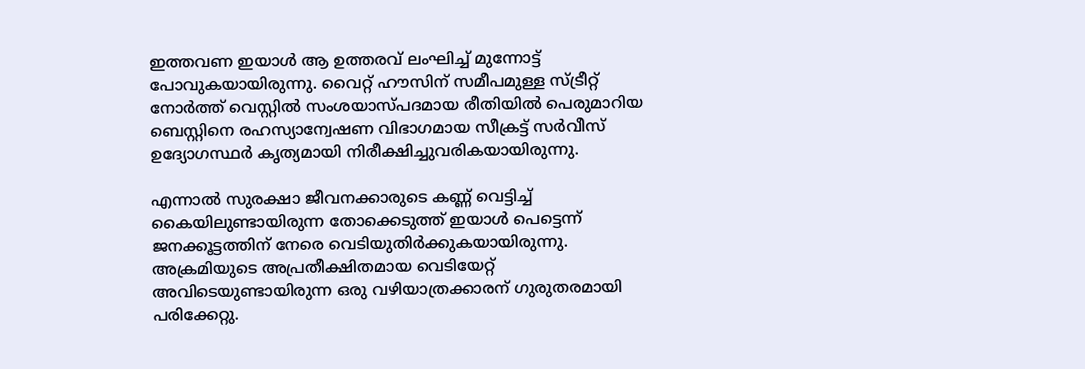ഇത്തവണ ഇയാള്‍ ആ ഉത്തരവ് ലംഘിച്ച് മുന്നോട്ട് പോവുകയായിരുന്നു. വൈറ്റ് ഹൗസിന് സമീപമുള്ള സ്ട്രീറ്റ് നോര്‍ത്ത് വെസ്റ്റില്‍ സംശയാസ്പദമായ രീതിയില്‍ പെരുമാറിയ ബെസ്റ്റിനെ രഹസ്യാന്വേഷണ വിഭാഗമായ സീക്രട്ട് സര്‍വീസ് ഉദ്യോഗസ്ഥര്‍ കൃത്യമായി നിരീക്ഷിച്ചുവരികയായിരുന്നു.

എന്നാല്‍ സുരക്ഷാ ജീവനക്കാരുടെ കണ്ണ് വെട്ടിച്ച് കൈയിലുണ്ടായിരുന്ന തോക്കെടുത്ത് ഇയാള്‍ പെട്ടെന്ന് ജനക്കൂട്ടത്തിന് നേരെ വെടിയുതിര്‍ക്കുകയായിരുന്നു. അക്രമിയുടെ അപ്രതീക്ഷിതമായ വെടിയേറ്റ് അവിടെയുണ്ടായിരുന്ന ഒരു വഴിയാത്രക്കാരന് ഗുരുതരമായി പരിക്കേറ്റു.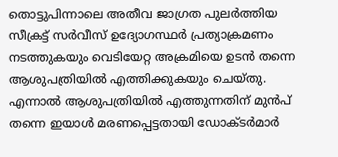തൊട്ടുപിന്നാലെ അതീവ ജാഗ്രത പുലര്‍ത്തിയ സീക്രട്ട് സര്‍വീസ് ഉദ്യോഗസ്ഥര്‍ പ്രത്യാക്രമണം നടത്തുകയും വെടിയേറ്റ അക്രമിയെ ഉടന്‍ തന്നെ ആശുപത്രിയില്‍ എത്തിക്കുകയും ചെയ്തു. എന്നാല്‍ ആശുപത്രിയില്‍ എത്തുന്നതിന് മുന്‍പ് തന്നെ ഇയാള്‍ മരണപ്പെട്ടതായി ഡോക്ടര്‍മാര്‍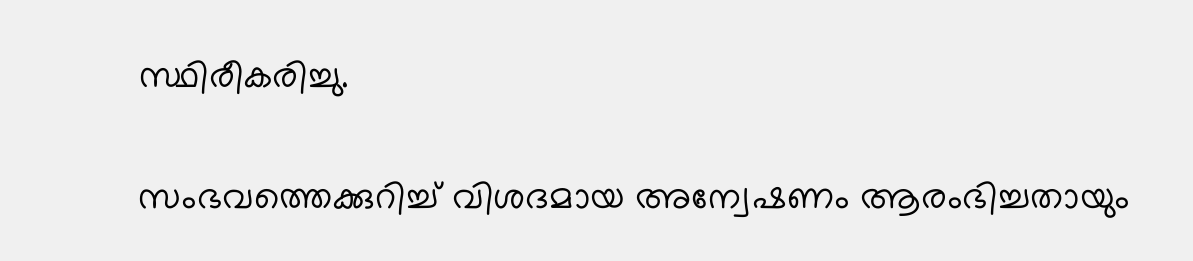സ്ഥിരീകരിച്ചു.

സംഭവത്തെക്കുറിച്ച് വിശദമായ അന്വേഷണം ആരംഭിച്ചതായും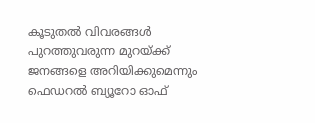കൂടുതല്‍ വിവരങ്ങള്‍ പുറത്തുവരുന്ന മുറയ്ക്ക് ജനങ്ങളെ അറിയിക്കുമെന്നും ഫെഡറല്‍ ബ്യൂറോ ഓഫ്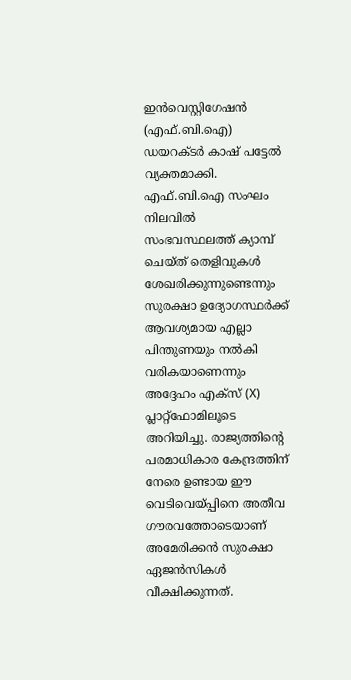ഇന്‍വെസ്റ്റിഗേഷന്‍ (എഫ്.ബി.ഐ) ഡയറക്ടര്‍ കാഷ് പട്ടേല്‍ വ്യക്തമാക്കി. എഫ്.ബി.ഐ സംഘം നിലവില്‍ സംഭവസ്ഥലത്ത് ക്യാമ്പ് ചെയ്ത് തെളിവുകള്‍ ശേഖരിക്കുന്നുണ്ടെന്നും സുരക്ഷാ ഉദ്യോഗസ്ഥര്‍ക്ക് ആവശ്യമായ എല്ലാ പിന്തുണയും നല്‍കി വരികയാണെന്നും അദ്ദേഹം എക്‌സ് (X) പ്ലാറ്റ്ഫോമിലൂടെ അറിയിച്ചു. രാജ്യത്തിന്റെ പരമാധികാര കേന്ദ്രത്തിന് നേരെ ഉണ്ടായ ഈ വെടിവെയ്പ്പിനെ അതീവ ഗൗരവത്തോടെയാണ് അമേരിക്കന്‍ സുരക്ഷാ ഏജന്‍സികള്‍ വീക്ഷിക്കുന്നത്.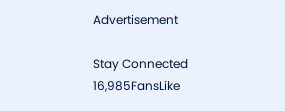Advertisement

Stay Connected
16,985FansLike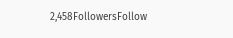2,458FollowersFollow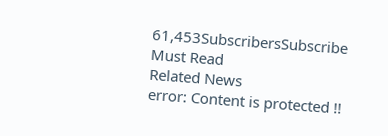61,453SubscribersSubscribe
Must Read
Related News
error: Content is protected !!